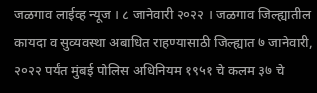जळगाव लाईव्ह न्यूज । ८ जानेवारी २०२२ । जळगाव जिल्ह्यातील कायदा व सुव्यवस्था अबाधित राहण्यासाठी जिल्ह्यात ७ जानेवारी, २०२२ पर्यंत मुंबई पोलिस अधिनियम १९५१ चे कलम ३७ चे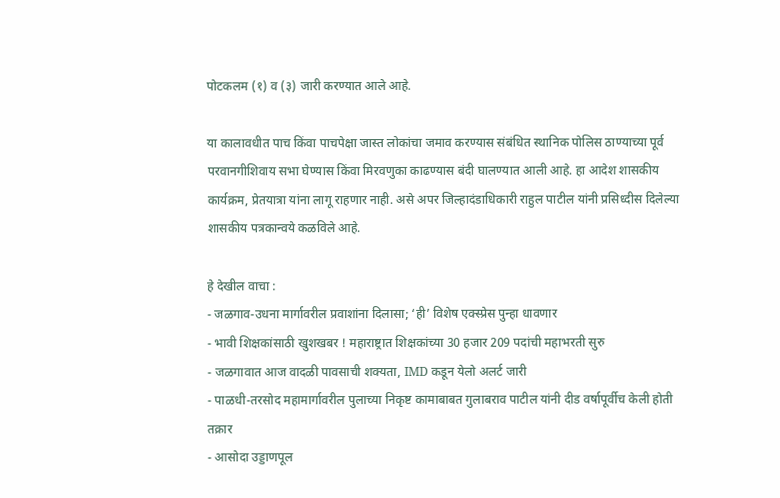पोटकलम (१) व (३) जारी करण्यात आले आहे.

या कालावधीत पाच किंवा पाचपेक्षा जास्त लोकांचा जमाव करण्यास संबंधित स्थानिक पोलिस ठाण्याच्या पूर्व परवानगीशिवाय सभा घेण्यास किंवा मिरवणुका काढण्यास बंदी घालण्यात आली आहे. हा आदेश शासकीय कार्यक्रम, प्रेतयात्रा यांना लागू राहणार नाही. असे अपर जिल्हादंडाधिकारी राहुल पाटील यांनी प्रसिध्दीस दिलेल्या शासकीय पत्रकान्वये कळविले आहे.

हे देखील वाचा :
- जळगाव-उधना मार्गावरील प्रवाशांना दिलासा; ‘ही’ विशेष एक्स्प्रेस पुन्हा धावणार
- भावी शिक्षकांसाठी खुशखबर ! महाराष्ट्रात शिक्षकांच्या 30 हजार 209 पदांची महाभरती सुरु
- जळगावात आज वादळी पावसाची शक्यता, IMD कडून येलो अलर्ट जारी
- पाळधी-तरसोद महामार्गावरील पुलाच्या निकृष्ट कामाबाबत गुलाबराव पाटील यांनी दीड वर्षापूर्वीच केली होती तक्रार
- आसोदा उड्डाणपूल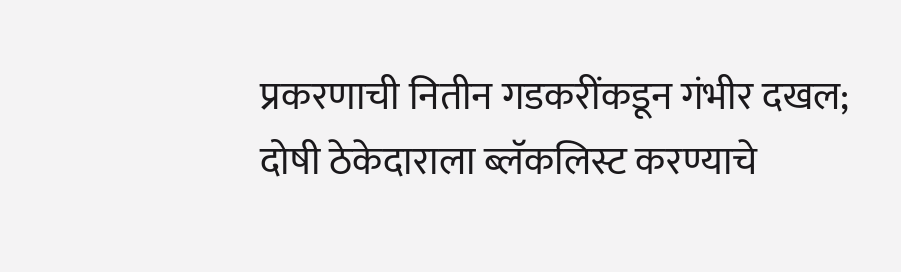प्रकरणाची नितीन गडकरींकडून गंभीर दखल; दोषी ठेकेदाराला ब्लॅकलिस्ट करण्याचे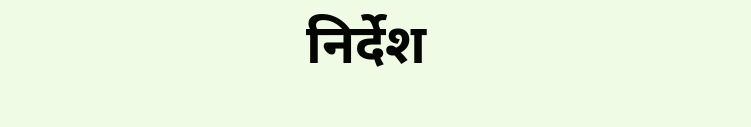निर्देश